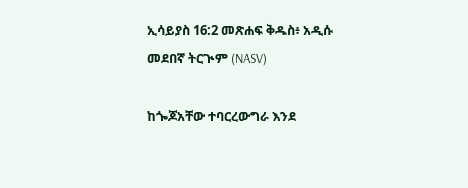ኢሳይያስ 16:2 መጽሐፍ ቅዱስ፥ አዲሱ መደበኛ ትርጒም (NASV)

ከጐጆአቸው ተባርረውግራ እንደ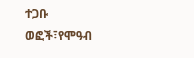ተጋቡ ወፎች፣የሞዓብ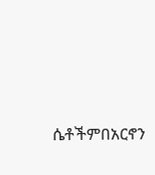ሴቶችምበአርኖን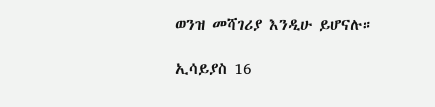ወንዝ መሻገሪያ እንዲሁ ይሆናሉ።

ኢሳይያስ 16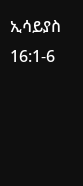ኢሳይያስ 16:1-6